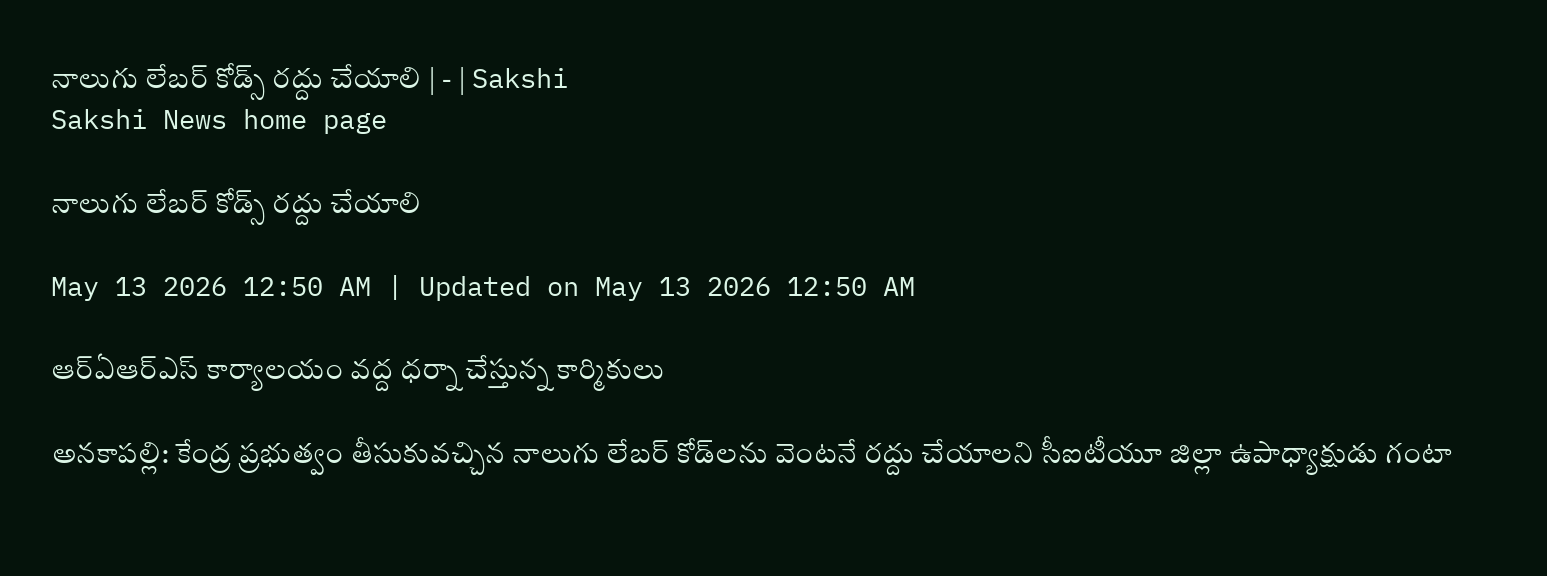నాలుగు లేబర్‌ కోడ్స్‌ రద్దు చేయాలి | - | Sakshi
Sakshi News home page

నాలుగు లేబర్‌ కోడ్స్‌ రద్దు చేయాలి

May 13 2026 12:50 AM | Updated on May 13 2026 12:50 AM

ఆర్‌ఏఆర్‌ఎస్‌ కార్యాలయం వద్ద ధర్నా చేస్తున్న కార్మికులు

అనకాపల్లి: కేంద్ర ప్రభుత్వం తీసుకువచ్చిన నాలుగు లేబర్‌ కోడ్‌లను వెంటనే రద్దు చేయాలని సీఐటీయూ జిల్లా ఉపాధ్యాక్షుడు గంటా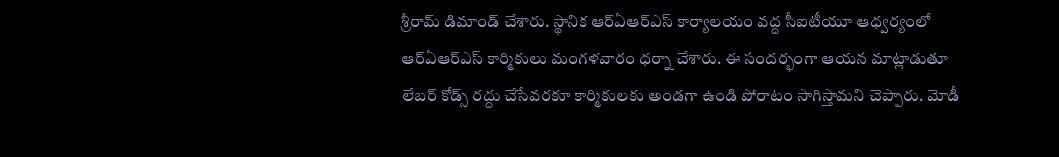శ్రీరామ్‌ డిమాండ్‌ చేశారు. స్థానిక ఆర్‌ఏఆర్‌ఎస్‌ కార్యాలయం వద్ద సీఐటీయూ ఆధ్వర్యంలో ఆర్‌ఏఆర్‌ఎస్‌ కార్మికులు మంగళవారం ధర్నా చేశారు. ఈ సందర్భంగా ఆయన మాట్లాడుతూ లేబర్‌ కోడ్స్‌ రద్దు చేసేవరకూ కార్మికులకు అండగా ఉండి పోరాటం సాగిస్తామని చెప్పారు. మోడీ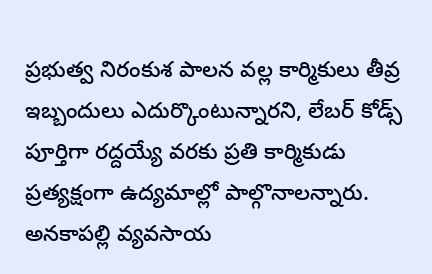ప్రభుత్వ నిరంకుశ పాలన వల్ల కార్మికులు తీవ్ర ఇబ్బందులు ఎదుర్కొంటున్నారని, లేబర్‌ కోడ్స్‌ పూర్తిగా రద్దయ్యే వరకు ప్రతి కార్మికుడు ప్రత్యక్షంగా ఉద్యమాల్లో పాల్గొనాలన్నారు. అనకాపల్లి వ్యవసాయ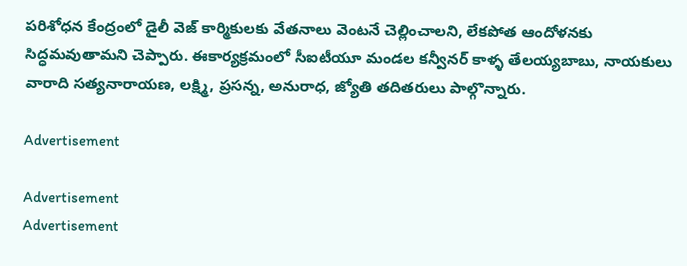పరిశోధన కేంద్రంలో డైలీ వెజ్‌ కార్మికులకు వేతనాలు వెంటనే చెల్లించాలని, లేకపోత ఆందోళనకు సిద్ధమవుతామని చెప్పారు. ఈకార్యక్రమంలో సీఐటీయూ మండల కన్వీనర్‌ కాళ్ళ తేలయ్యబాబు, నాయకులు వారాది సత్యనారాయణ, లక్ష్మి, ప్రసన్న, అనురాధ, జ్యోతి తదితరులు పాల్గొన్నారు.

Advertisement

Advertisement
Advertisement